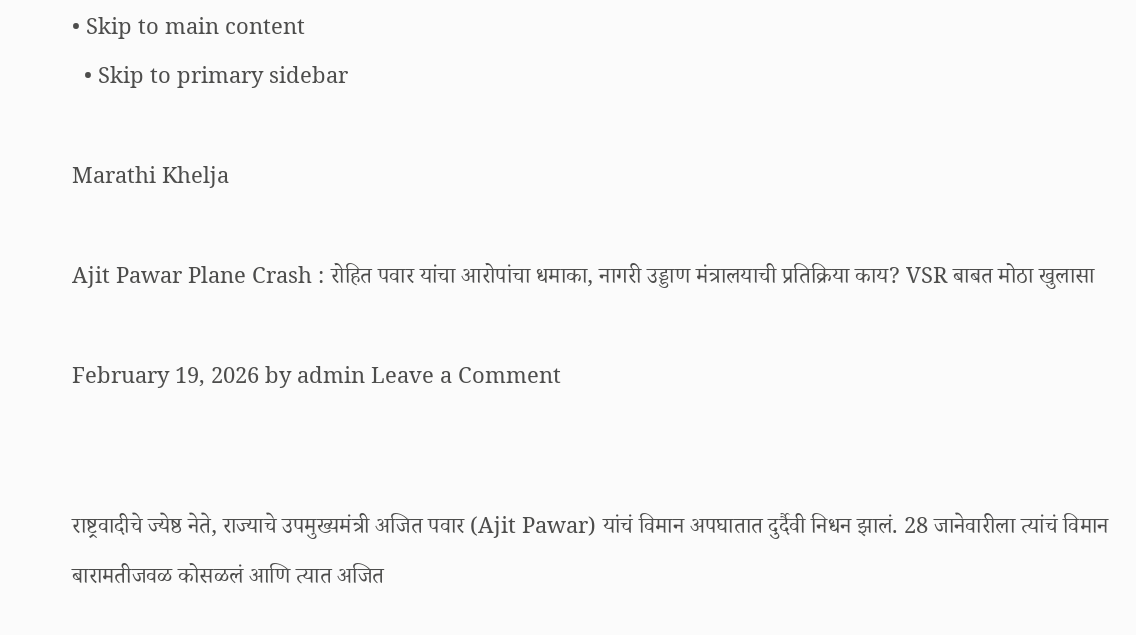• Skip to main content
  • Skip to primary sidebar

Marathi Khelja

Ajit Pawar Plane Crash : रोहित पवार यांचा आरोपांचा धमाका, नागरी उड्डाण मंत्रालयाची प्रतिक्रिया काय? VSR बाबत मोठा खुलासा

February 19, 2026 by admin Leave a Comment


राष्ट्रवादीचे ज्येष्ठ नेते, राज्याचे उपमुख्यमंत्री अजित पवार (Ajit Pawar) यांचं विमान अपघातात दुर्दैवी निधन झालं. 28 जानेवारीला त्यांचं विमान बारामतीजवळ कोसळलं आणि त्यात अजित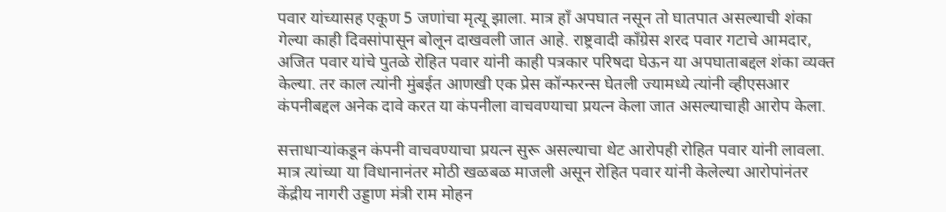पवार यांच्यासह एकूण 5 जणांचा मृत्यू झाला. मात्र हाँ अपघात नसून तो घातपात असल्याची शंका गेल्या काही दिवसांपासून बोलून दाखवली जात आहे. राष्ट्रवादी काँग्रेस शरद पवार गटाचे आमदार, अजित पवार यांचे पुतळे रोहित पवार यांनी काही पत्रकार परिषदा घेऊन या अपघाताबद्दल शंका व्यक्त केल्या. तर काल त्यांनी मुंबईत आणखी एक प्रेस कॉन्फरन्स घेतली ज्यामध्ये त्यांनी व्हीएसआर कंपनीबद्दल अनेक दावे करत या कंपनीला वाचवण्याचा प्रयत्न केला जात असल्याचाही आरोप केला.

सत्ताधाऱ्यांकडून कंपनी वाचवण्याचा प्रयत्न सुरू असल्याचा थेट आरोपही रोहित पवार यांनी लावला. मात्र त्यांच्या या विधानानंतर मोठी खळबळ माजली असून रोहित पवार यांनी केलेल्या आरोपांनंतर केंद्रीय नागरी उड्डाण मंत्री राम मोहन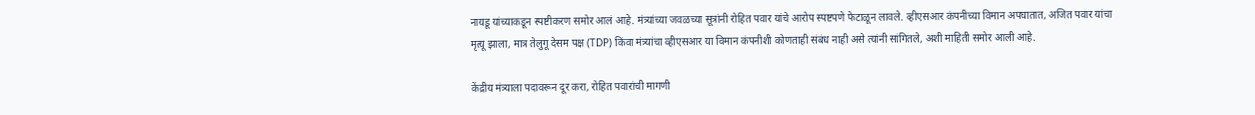नायडू यांच्याकडून स्पष्टीकरण समोर आलं आहे. मंत्र्यांच्या जवळच्या सूत्रांनी रोहित पवार यांचे आरोप स्पष्टपणे फेटाळून लावले. व्हीएसआर कंपनीच्या विमान अपघातात, अजित पवार यांचा मृत्यू झाला, मात्र तेलुगू देसम पक्ष (TDP) किंवा मंत्र्यांचा व्हीएसआर या विमान कंपनीशी कोणताही संबंध नाही असे त्यांनी सांगितले, अशी माहिती समोर आली आहे.

केंद्रीय मंत्र्याला पदावरून दूर करा, रोहित पवारांची मागणी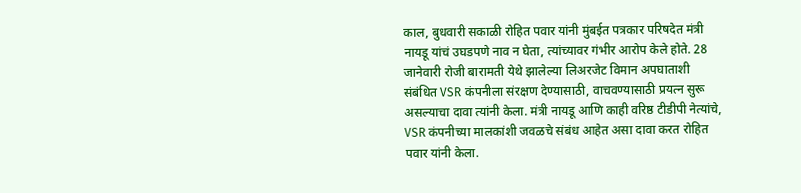काल, बुधवारी सकाळी रोहित पवार यांनी मुंबईत पत्रकार परिषदेत मंत्री नायडू यांचं उघडपणे नाव न घेता, त्यांच्यावर गंभीर आरोप केले होते. 28 जानेवारी रोजी बारामती येथे झालेल्या लिअरजेट विमान अपघाताशी संबंधित VSR कंपनीला संरक्षण देण्यासाठी, वाचवण्यासाठी प्रयत्न सुरू असल्याचा दावा त्यांनी केला. मंत्री नायडू आणि काही वरिष्ठ टीडीपी नेत्यांचे, VSR कंपनीच्या मालकांशी जवळचे संबंध आहेत असा दावा करत रोहित पवार यांनी केला.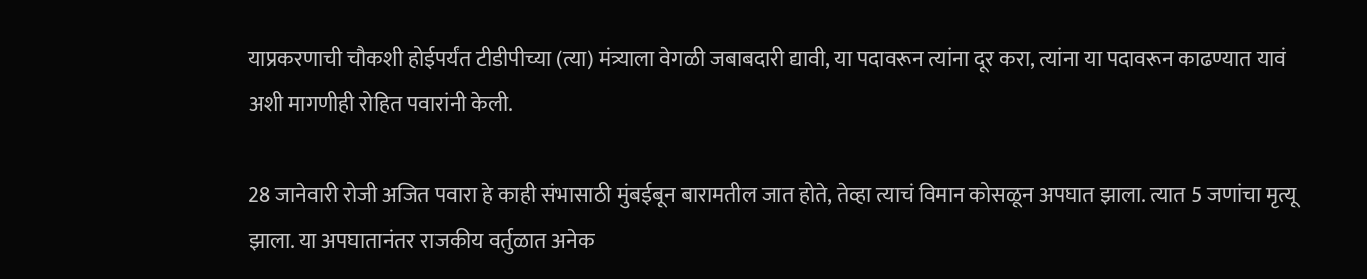याप्रकरणाची चौकशी होईपर्यंत टीडीपीच्या (त्या) मंत्र्याला वेगळी जबाबदारी द्यावी, या पदावरून त्यांना दूर करा, त्यांना या पदावरून काढण्यात यावं अशी मागणीही रोहित पवारांनी केली.

28 जानेवारी रोजी अजित पवारा हे काही संभासाठी मुंबईबून बारामतील जात होते, तेव्हा त्याचं विमान कोसळून अपघात झाला. त्यात 5 जणांचा मृत्यू झाला. या अपघातानंतर राजकीय वर्तुळात अनेक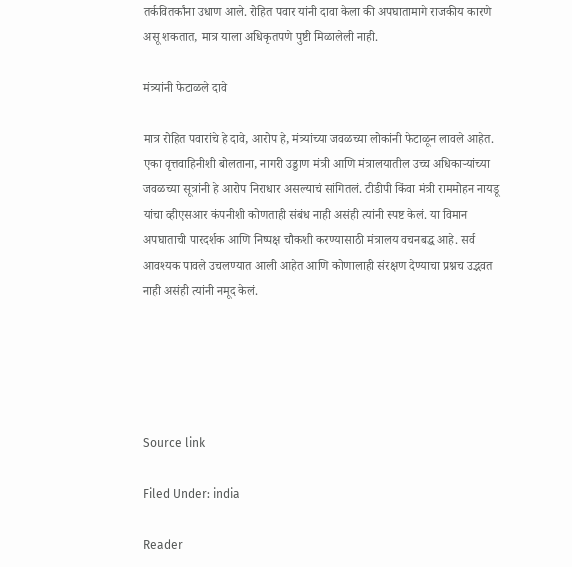तर्कवितर्कांना उधाण आले. रोहित पवार यांनी दावा केला की अपघातामागे राजकीय कारणे असू शकतात, मात्र याला अधिकृतपणे पुष्टी मिळालेली नाही.

मंत्र्यांनी फेटाळले दावे

मात्र रोहित पवारांचे हे दावे, आरोप हे, मंत्र्यांच्या जवळच्या लोकांनी फेटाळून लावले आहेत. एका वृत्तवाहिनीशी बोलताना, नागरी उड्डाण मंत्री आणि मंत्रालयातील उच्च अधिकाऱ्यांच्या जवळच्या सूत्रांनी हे आरोप निराधार असल्याचं सांगितलं. टीडीपी किंवा मंत्री राममोहन नायडू यांचा व्हीएसआर कंपनीशी कोणताही संबंध नाही असंही त्यांनी स्पष्ट केलं. या विमान अपघाताची पारदर्शक आणि निष्पक्ष चौकशी करण्यासाठी मंत्रालय वचनबद्ध आहे. सर्व आवश्यक पावले उचलण्यात आली आहेत आणि कोणालाही संरक्षण देण्याचा प्रश्नच उद्भवत नाही असंही त्यांनी नमूद केलं.





Source link

Filed Under: india

Reader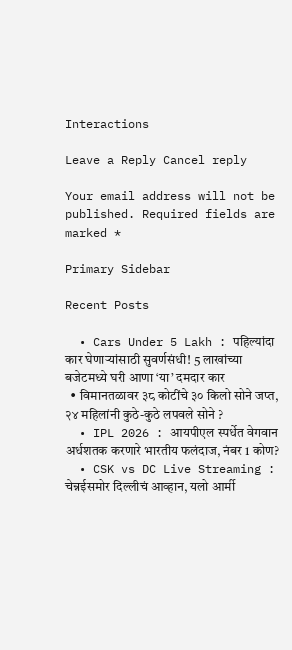Interactions

Leave a Reply Cancel reply

Your email address will not be published. Required fields are marked *

Primary Sidebar

Recent Posts

  • Cars Under 5 Lakh : पहिल्यांदा कार घेणाऱ्यांसाठी सुवर्णसंधी! 5 लाखांच्या बजेटमध्ये घरी आणा ‘या’ दमदार कार
  • विमानतळावर ३८ कोटींचे ३० किलो सोने जप्त, २४ महिलांनी कुठे-कुठे लपवले सोने ?
  • IPL 2026 : आयपीएल स्पर्धेत वेगवान अर्धशतक करणारे भारतीय फलंदाज, नंबर 1 कोण?
  • CSK vs DC Live Streaming : चेन्नईसमोर दिल्लीचं आव्हान, यलो आर्मी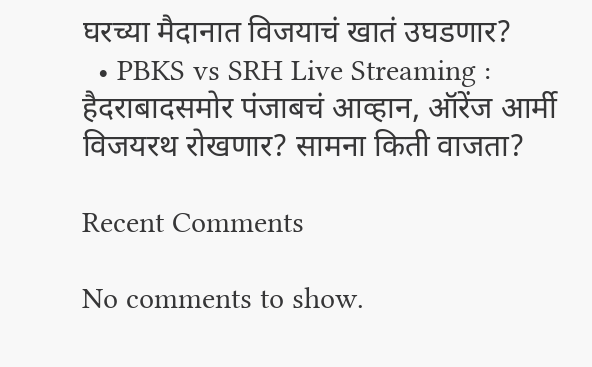घरच्या मैदानात विजयाचं खातं उघडणार?
  • PBKS vs SRH Live Streaming : हैदराबादसमोर पंजाबचं आव्हान, ऑरेंज आर्मी विजयरथ रोखणार? सामना किती वाजता?

Recent Comments

No comments to show.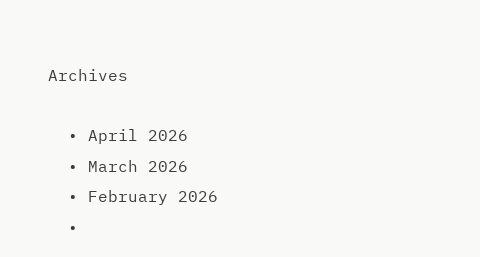Archives

  • April 2026
  • March 2026
  • February 2026
  •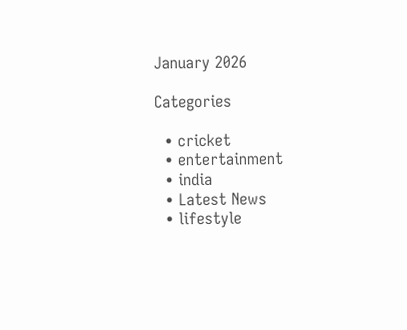January 2026

Categories

  • cricket
  • entertainment
  • india
  • Latest News
  • lifestyle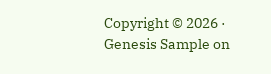Copyright © 2026 · Genesis Sample on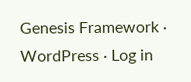Genesis Framework · WordPress · Log in